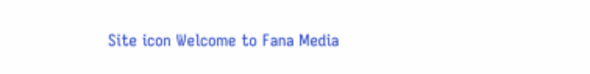Site icon Welcome to Fana Media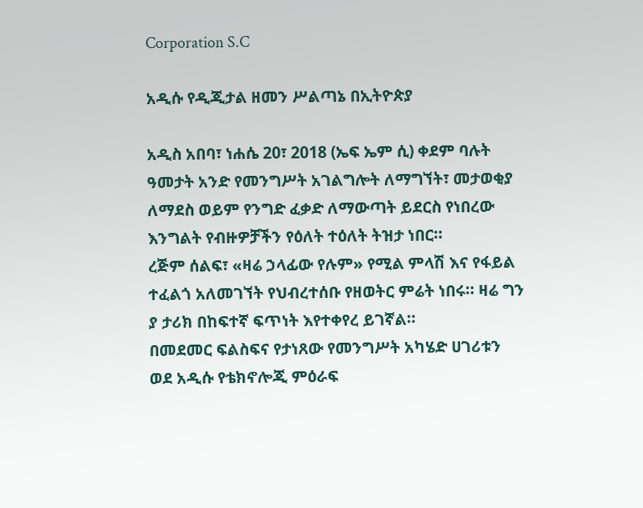Corporation S.C

አዲሱ የዲጂታል ዘመን ሥልጣኔ በኢትዮጵያ

አዲስ አበባ፣ ነሐሴ 20፣ 2018 (ኤፍ ኤም ሲ) ቀደም ባሉት ዓመታት አንድ የመንግሥት አገልግሎት ለማግኘት፣ መታወቂያ ለማደስ ወይም የንግድ ፈቃድ ለማውጣት ይደርስ የነበረው እንግልት የብዙዎቻችን የዕለት ተዕለት ትዝታ ነበር።
ረጅም ሰልፍ፣ «ዛሬ ኃላፊው የሉም» የሚል ምላሽ እና የፋይል ተፈልጎ አለመገኘት የህብረተሰቡ የዘወትር ምሬት ነበሩ። ዛሬ ግን ያ ታሪክ በከፍተኛ ፍጥነት እየተቀየረ ይገኛል።
በመደመር ፍልስፍና የታነጸው የመንግሥት አካሄድ ሀገሪቱን ወደ አዲሱ የቴክኖሎጂ ምዕራፍ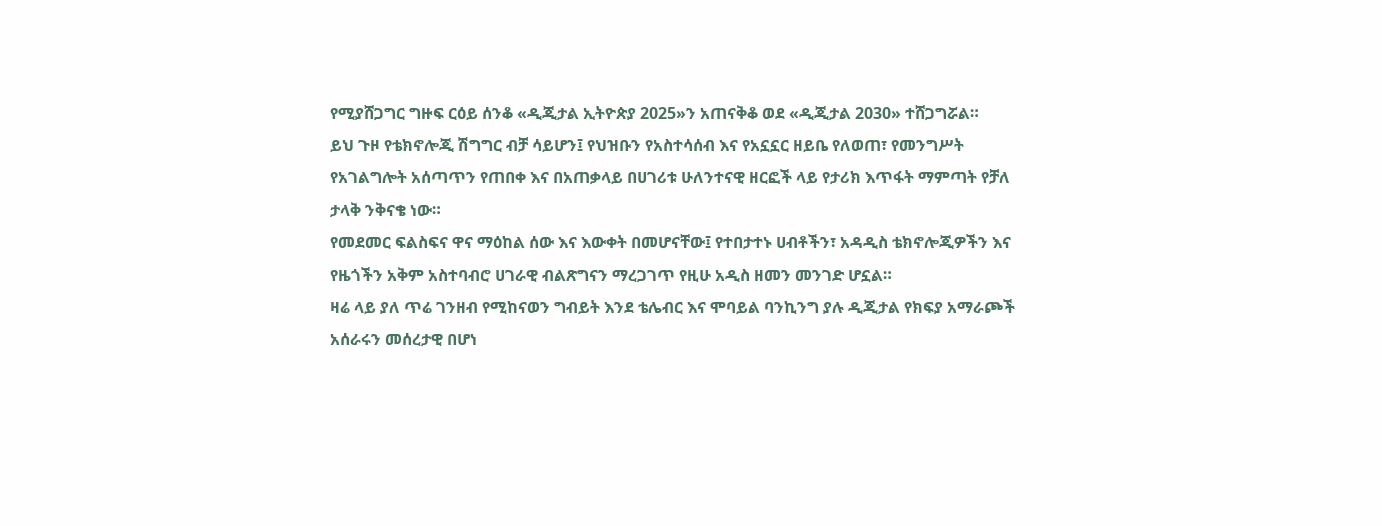የሚያሸጋግር ግዙፍ ርዕይ ሰንቆ «ዲጂታል ኢትዮጵያ 2025»ን አጠናቅቆ ወደ «ዲጂታል 2030» ተሸጋግሯል።
ይህ ጉዞ የቴክኖሎጂ ሽግግር ብቻ ሳይሆን፤ የህዝቡን የአስተሳሰብ እና የአኗኗር ዘይቤ የለወጠ፣ የመንግሥት የአገልግሎት አሰጣጥን የጠበቀ እና በአጠቃላይ በሀገሪቱ ሁለንተናዊ ዘርፎች ላይ የታሪክ እጥፋት ማምጣት የቻለ ታላቅ ንቅናቄ ነው።
የመደመር ፍልስፍና ዋና ማዕከል ሰው እና እውቀት በመሆናቸው፤ የተበታተኑ ሀብቶችን፣ አዳዲስ ቴክኖሎጂዎችን እና የዜጎችን አቅም አስተባብሮ ሀገራዊ ብልጽግናን ማረጋገጥ የዚሁ አዲስ ዘመን መንገድ ሆኗል።
ዛሬ ላይ ያለ ጥሬ ገንዘብ የሚከናወን ግብይት እንደ ቴሌብር እና ሞባይል ባንኪንግ ያሉ ዲጂታል የክፍያ አማራጮች አሰራሩን መሰረታዊ በሆነ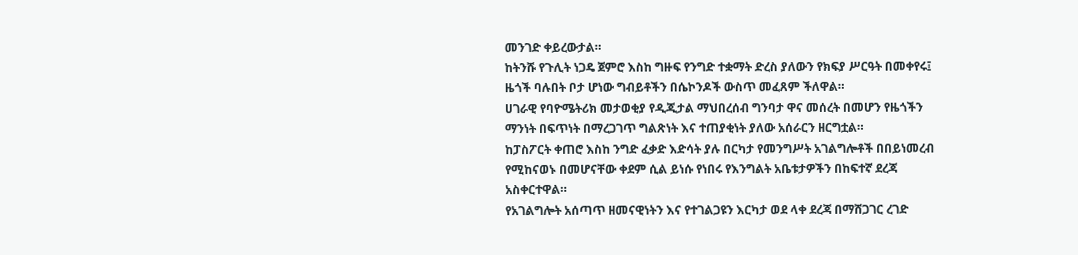መንገድ ቀይረውታል።
ከትንሹ የጉሊት ነጋዴ ጀምሮ እስከ ግዙፍ የንግድ ተቋማት ድረስ ያለውን የክፍያ ሥርዓት በመቀየሩ፤ ዜጎች ባሉበት ቦታ ሆነው ግብይቶችን በሴኮንዶች ውስጥ መፈጸም ችለዋል።
ሀገራዊ የባዮሜትሪክ መታወቂያ የዲጂታል ማህበረሰብ ግንባታ ዋና መሰረት በመሆን የዜጎችን ማንነት በፍጥነት በማረጋገጥ ግልጽነት እና ተጠያቂነት ያለው አሰራርን ዘርግቷል።
ከፓስፖርት ቀጠሮ እስከ ንግድ ፈቃድ እድሳት ያሉ በርካታ የመንግሥት አገልግሎቶች በበይነመረብ የሚከናወኑ በመሆናቸው ቀደም ሲል ይነሱ የነበሩ የእንግልት አቤቱታዎችን በከፍተኛ ደረጃ አስቀርተዋል።
የአገልግሎት አሰጣጥ ዘመናዊነትን እና የተገልጋዩን እርካታ ወደ ላቀ ደረጃ በማሸጋገር ረገድ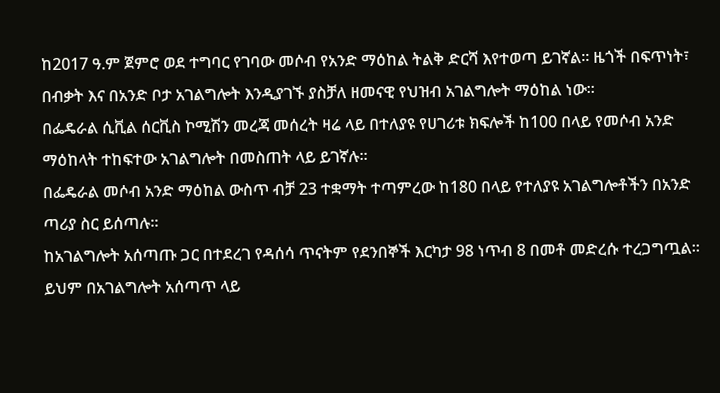ከ2017 ዓ.ም ጀምሮ ወደ ተግባር የገባው መሶብ የአንድ ማዕከል ትልቅ ድርሻ እየተወጣ ይገኛል። ዜጎች በፍጥነት፣ በብቃት እና በአንድ ቦታ አገልግሎት እንዲያገኙ ያስቻለ ዘመናዊ የህዝብ አገልግሎት ማዕከል ነው።
በፌዴራል ሲቪል ሰርቪስ ኮሚሽን መረጃ መሰረት ዛሬ ላይ በተለያዩ የሀገሪቱ ክፍሎች ከ100 በላይ የመሶብ አንድ ማዕከላት ተከፍተው አገልግሎት በመስጠት ላይ ይገኛሉ።
በፌዴራል መሶብ አንድ ማዕከል ውስጥ ብቻ 23 ተቋማት ተጣምረው ከ180 በላይ የተለያዩ አገልግሎቶችን በአንድ ጣሪያ ስር ይሰጣሉ።
ከአገልግሎት አሰጣጡ ጋር በተደረገ የዳሰሳ ጥናትም የደንበኞች እርካታ 98 ነጥብ 8 በመቶ መድረሱ ተረጋግጧል። ይህም በአገልግሎት አሰጣጥ ላይ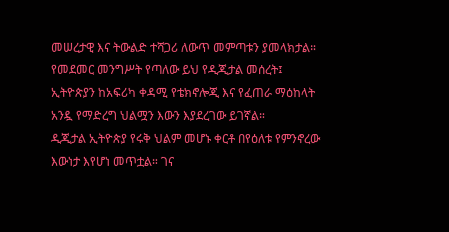መሠረታዊ እና ትውልድ ተሻጋሪ ለውጥ መምጣቱን ያመላክታል።
የመደመር መንግሥት የጣለው ይህ የዲጂታል መሰረት፤ ኢትዮጵያን ከአፍሪካ ቀዳሚ የቴክኖሎጂ እና የፈጠራ ማዕከላት አንዷ የማድረግ ህልሟን እውን እያደረገው ይገኛል።
ዲጂታል ኢትዮጵያ የሩቅ ህልም መሆኑ ቀርቶ በየዕለቱ የምንኖረው እውነታ እየሆነ መጥቷል። ገና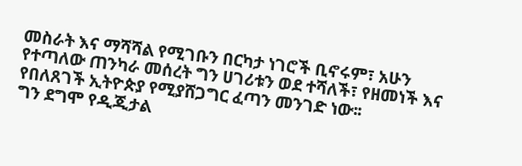መስራት እና ማሻሻል የሚገቡን በርካታ ነገሮች ቢኖሩም፣ አሁን የተጣለው ጠንካራ መሰረት ግን ሀገሪቱን ወደ ተሻለች፣ የዘመነች እና የበለጸገች ኢትዮጵያ የሚያሸጋግር ፈጣን መንገድ ነው፡፡
ግን ደግሞ የዲጂታል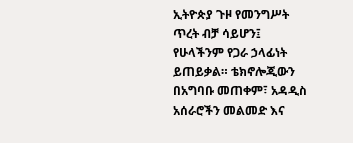ኢትዮጵያ ጉዞ የመንግሥት ጥረት ብቻ ሳይሆን፤ የሁላችንም የጋራ ኃላፊነት ይጠይቃል። ቴክኖሎጂውን በአግባቡ መጠቀም፣ አዳዲስ አሰራሮችን መልመድ እና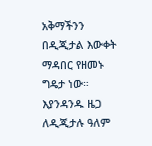አቅማችንን በዲጂታል እውቀት ማዳበር የዘመኑ ግዴታ ነው።
እያንዳንዱ ዜጋ ለዲጂታሉ ዓለም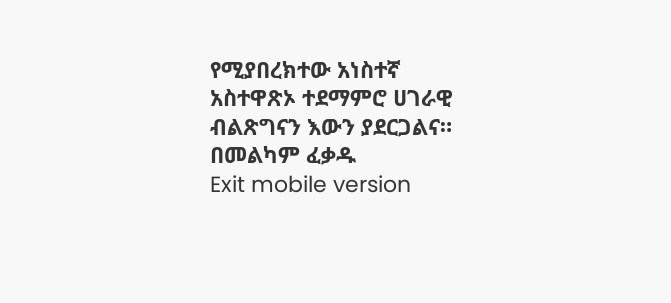የሚያበረክተው አነስተኛ አስተዋጽኦ ተደማምሮ ሀገራዊ ብልጽግናን እውን ያደርጋልና።
በመልካም ፈቃዱ
Exit mobile version